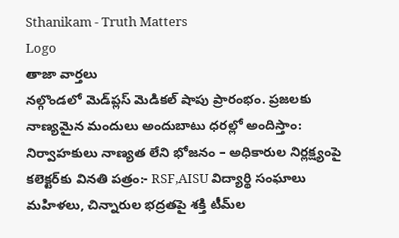Sthanikam - Truth Matters
Logo
తాజా వార్తలు
నల్గొండలో మెడ్‌ప్లస్ మెడికల్ షాపు ప్రారంభం. ప్రజలకు నాణ్యమైన మందులు అందుబాటు ధరల్లో అందిస్తాం: నిర్వాహకులు నాణ్యత లేని భోజనం – అధికారుల నిర్లక్ష్యంపై కలెక్టర్‌కు వినతి పత్రం:- RSF,AISU విద్యార్థి సంఘాలు మహిళలు, చిన్నారుల భద్రతపై శక్తి టీమ్‌ల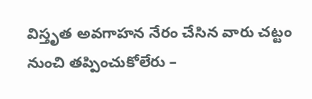విస్తృత అవగాహన నేరం చేసిన వారు చట్టం నుంచి తప్పించుకోలేరు –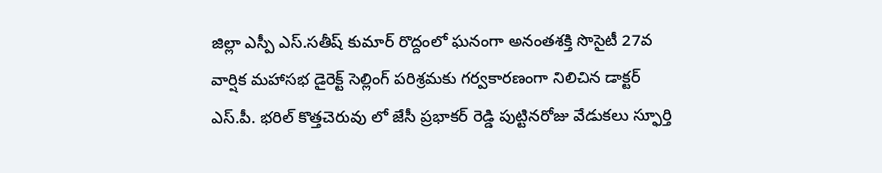జిల్లా ఎస్పీ ఎస్.సతీష్ కుమార్ రొద్దంలో ఘనంగా అనంతశక్తి సొసైటీ 27వ వార్షిక మహాసభ డైరెక్ట్ సెల్లింగ్ పరిశ్రమకు గర్వకారణంగా నిలిచిన డాక్టర్ ఎస్.పీ. భరిల్ కొత్తచెరువు లో జేసీ ప్రభాకర్ రెడ్డి పుట్టినరోజు వేడుకలు స్ఫూర్తి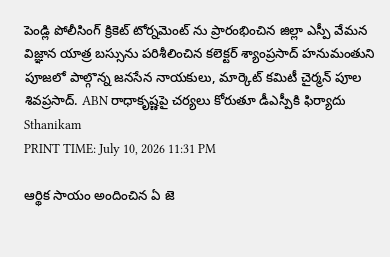పెండ్లి పోలీసింగ్ క్రికెట్ టోర్నమెంట్ ను ప్రారంభించిన జిల్లా ఎస్పీ వేమన విజ్ఞాన యాత్ర బస్సును పరిశీలించిన కలెక్టర్ శ్యాంప్రసాద్ హనుమంతుని పూజలో పాల్గొన్న జనసేన నాయకులు, మార్కెట్ కమిటీ చైర్మన్ పూల శివప్రసాద్. ABN రాధాకృష్ణపై చర్యలు కోరుతూ డీఎస్పీకి ఫిర్యాదు
Sthanikam
PRINT TIME: July 10, 2026 11:31 PM

ఆర్థిక సాయం అందించిన ఏ జె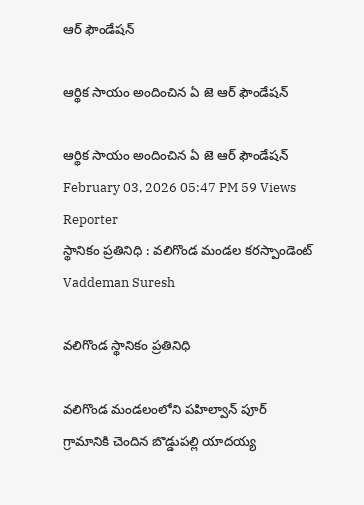ఆర్ ఫౌండేషన్

ఆర్థిక సాయం అందించిన ఏ జె ఆర్ ఫౌండేషన్

ఆర్థిక సాయం అందించిన ఏ జె ఆర్ ఫౌండేషన్
February 03, 2026 05:47 PM 59 Views
Reporter
స్థానికం ప్రతినిధి : వలిగొండ మండల కరస్పాండెంట్
Vaddeman Suresh

వలిగొండ స్థానికం ప్రతినిధి

వలిగొండ మండలంలోని పహిల్వాన్ పూర్ గ్రామానికి చెందిన బొడ్డుపల్లి యాదయ్య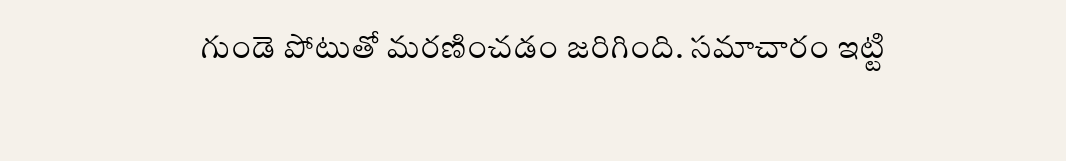గుండె పోటుతో మరణించడం జరిగింది. సమాచారం ఇట్టి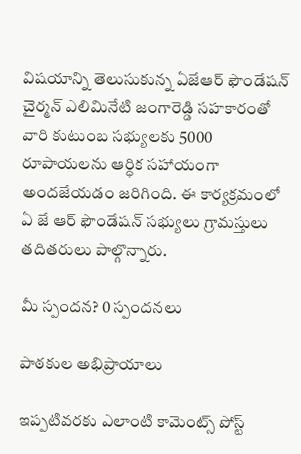విషయాన్ని తెలుసుకున్న ఏజేఆర్ ఫౌండేషన్ చైర్మన్ ఎలిమినేటి జంగారెడ్డి సహకారంతో వారి కుటుంబ సభ్యులకు 5000 రూపాయలను ఆర్ధిక సహాయంగా అందజేయడం జరిగింది. ఈ కార్యక్రమంలో ఏ జే ఆర్ ఫౌండేషన్ సభ్యులు గ్రామస్తులు తదితరులు పాల్గొన్నారు.

మీ స్పందన? 0 స్పందనలు

పాఠకుల అభిప్రాయాలు

ఇప్పటివరకు ఎలాంటి కామెంట్స్ పోస్ట్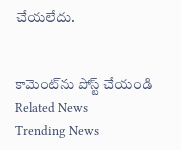చేయలేదు.


కామెంట్‌ను పోస్ట్ చేయండి
Related News
Trending News